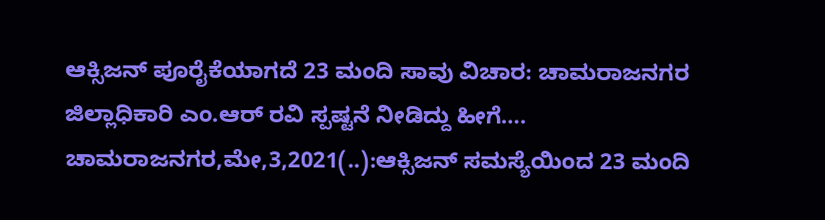ಆಕ್ಸಿಜನ್ ಪೂರೈಕೆಯಾಗದೆ 23 ಮಂದಿ ಸಾವು ವಿಚಾರ: ಚಾಮರಾಜನಗರ ಜಿಲ್ಲಾಧಿಕಾರಿ ಎಂ.ಆರ್ ರವಿ ಸ್ಪಷ್ಟನೆ ನೀಡಿದ್ದು ಹೀಗೆ…. ಚಾಮರಾಜನಗರ,ಮೇ,3,2021(..):ಆಕ್ಸಿಜನ್ ಸಮಸ್ಯೆಯಿಂದ 23 ಮಂದಿ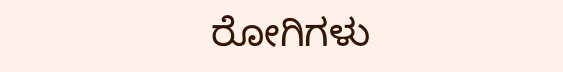ರೋಗಿಗಳು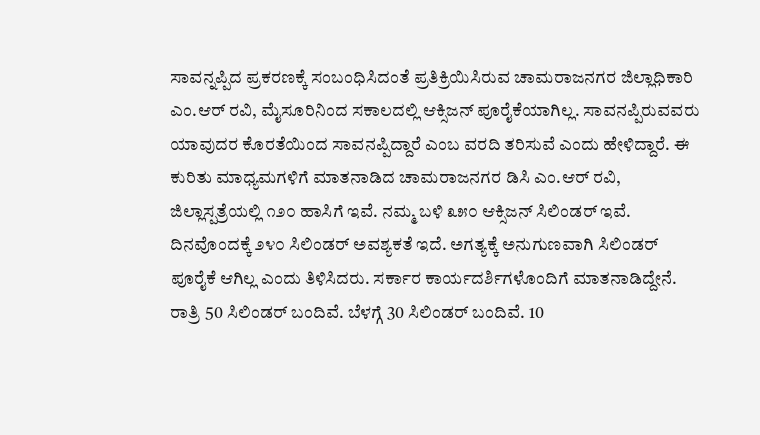ಸಾವನ್ನಪ್ಪಿದ ಪ್ರಕರಣಕ್ಕೆ ಸಂಬಂಧಿಸಿದಂತೆ ಪ್ರತಿಕ್ರಿಯಿಸಿರುವ ಚಾಮರಾಜನಗರ ಜಿಲ್ಲಾಧಿಕಾರಿ ಎಂ.ಆರ್ ರವಿ, ಮೈಸೂರಿನಿಂದ ಸಕಾಲದಲ್ಲಿ ಆಕ್ಸಿಜನ್ ಪೂರೈಕೆಯಾಗಿಲ್ಲ. ಸಾವನಪ್ಪಿರುವವರು ಯಾವುದರ ಕೊರತೆಯಿಂದ ಸಾವನಪ್ಪಿದ್ದಾರೆ ಎಂಬ ವರದಿ ತರಿಸುವೆ ಎಂದು ಹೇಳಿದ್ದಾರೆ. ಈ ಕುರಿತು ಮಾಧ್ಯಮಗಳಿಗೆ ಮಾತನಾಡಿದ ಚಾಮರಾಜನಗರ ಡಿಸಿ ಎಂ.ಆರ್ ರವಿ, ಜಿಲ್ಲಾಸ್ಪತ್ರೆಯಲ್ಲಿ ೧೨೦ ಹಾಸಿಗೆ ಇವೆ. ನಮ್ಮ ಬಳಿ ೩೫೦ ಆಕ್ಸಿಜನ್ ಸಿಲಿಂಡರ್ ಇವೆ. ದಿನವೊಂದಕ್ಕೆ ೨೪೦ ಸಿಲಿಂಡರ್ ಅವಶ್ಯಕತೆ ಇದೆ. ಅಗತ್ಯಕ್ಕೆ ಅನುಗುಣವಾಗಿ ಸಿಲಿಂಡರ್ ಪೂರೈಕೆ ಆಗಿಲ್ಲ ಎಂದು ತಿಳಿಸಿದರು. ಸರ್ಕಾರ ಕಾರ್ಯದರ್ಶಿಗಳೊಂದಿಗೆ ಮಾತನಾಡಿದ್ದೇನೆ. ರಾತ್ರಿ 50 ಸಿಲಿಂಡರ್ ಬಂದಿವೆ. ಬೆಳಗ್ಗೆ 30 ಸಿಲಿಂಡರ್ ಬಂದಿವೆ. 10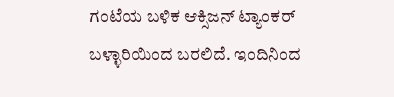ಗಂಟೆಯ ಬಳಿಕ ಆಕ್ಸಿಜನ್ ಟ್ಯಾಂಕರ್ ಬಳ್ಳಾರಿಯಿಂದ ಬರಲಿದೆ. ಇಂದಿನಿಂದ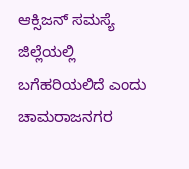ಆಕ್ಸಿಜನ್ ಸಮಸ್ಯೆ ಜಿಲ್ಲೆಯಲ್ಲಿ ಬಗೆಹರಿಯಲಿದೆ ಎಂದು ಚಾಮರಾಜನಗರ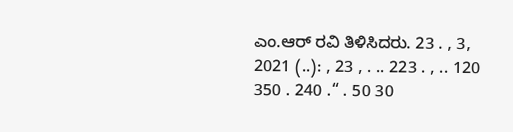ಎಂ.ಆರ್ ರವಿ ತಿಳಿಸಿದರು. 23 . , 3, 2021 (..): , 23 , . .. 223 . , .. 120 350 . 240 .“ . 50 30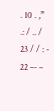. 10 . ,” .: / .. / 23 / / : - 22 –- –